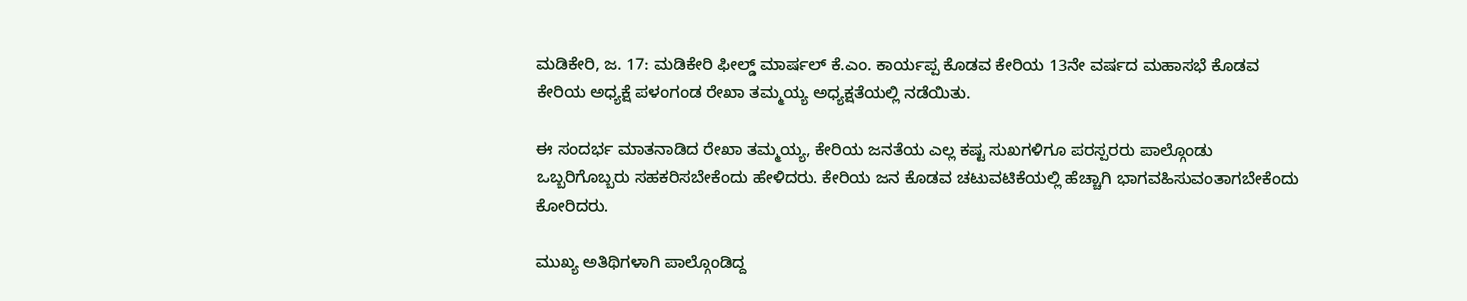ಮಡಿಕೇರಿ, ಜ. 17: ಮಡಿಕೇರಿ ಫೀಲ್ಡ್ ಮಾರ್ಷಲ್ ಕೆ.ಎಂ. ಕಾರ್ಯಪ್ಪ ಕೊಡವ ಕೇರಿಯ 13ನೇ ವರ್ಷದ ಮಹಾಸಭೆ ಕೊಡವ ಕೇರಿಯ ಅಧ್ಯಕ್ಷೆ ಪಳಂಗಂಡ ರೇಖಾ ತಮ್ಮಯ್ಯ ಅಧ್ಯಕ್ಷತೆಯಲ್ಲಿ ನಡೆಯಿತು.

ಈ ಸಂದರ್ಭ ಮಾತನಾಡಿದ ರೇಖಾ ತಮ್ಮಯ್ಯ, ಕೇರಿಯ ಜನತೆಯ ಎಲ್ಲ ಕಷ್ಟ ಸುಖಗಳಿಗೂ ಪರಸ್ಪರರು ಪಾಲ್ಗೊಂಡು ಒಬ್ಬರಿಗೊಬ್ಬರು ಸಹಕರಿಸಬೇಕೆಂದು ಹೇಳಿದರು. ಕೇರಿಯ ಜನ ಕೊಡವ ಚಟುವಟಿಕೆಯಲ್ಲಿ ಹೆಚ್ಚಾಗಿ ಭಾಗವಹಿಸುವಂತಾಗಬೇಕೆಂದು ಕೋರಿದರು.

ಮುಖ್ಯ ಅತಿಥಿಗಳಾಗಿ ಪಾಲ್ಗೊಂಡಿದ್ದ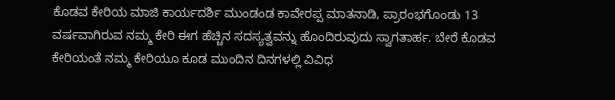ಕೊಡವ ಕೇರಿಯ ಮಾಜಿ ಕಾರ್ಯದರ್ಶಿ ಮುಂಡಂಡ ಕಾವೇರಪ್ಪ ಮಾತನಾಡಿ, ಪ್ರಾರಂಭಗೊಂಡು 13 ವರ್ಷವಾಗಿರುವ ನಮ್ಮ ಕೇರಿ ಈಗ ಹೆಚ್ಚಿನ ಸದಸ್ಯತ್ವವನ್ನು ಹೊಂದಿರುವುದು ಸ್ವಾಗತಾರ್ಹ. ಬೇರೆ ಕೊಡವ ಕೇರಿಯಂತೆ ನಮ್ಮ ಕೇರಿಯೂ ಕೂಡ ಮುಂದಿನ ದಿನಗಳಲ್ಲಿ ವಿವಿಧ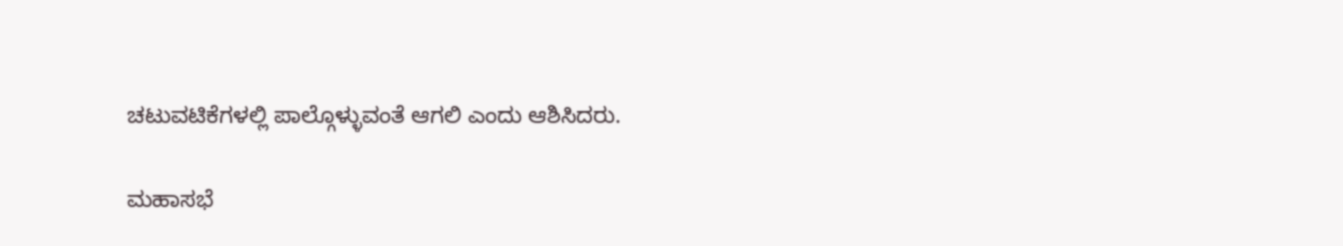ಚಟುವಟಿಕೆಗಳಲ್ಲಿ ಪಾಲ್ಗೊಳ್ಳುವಂತೆ ಆಗಲಿ ಎಂದು ಆಶಿಸಿದರು.

ಮಹಾಸಭೆ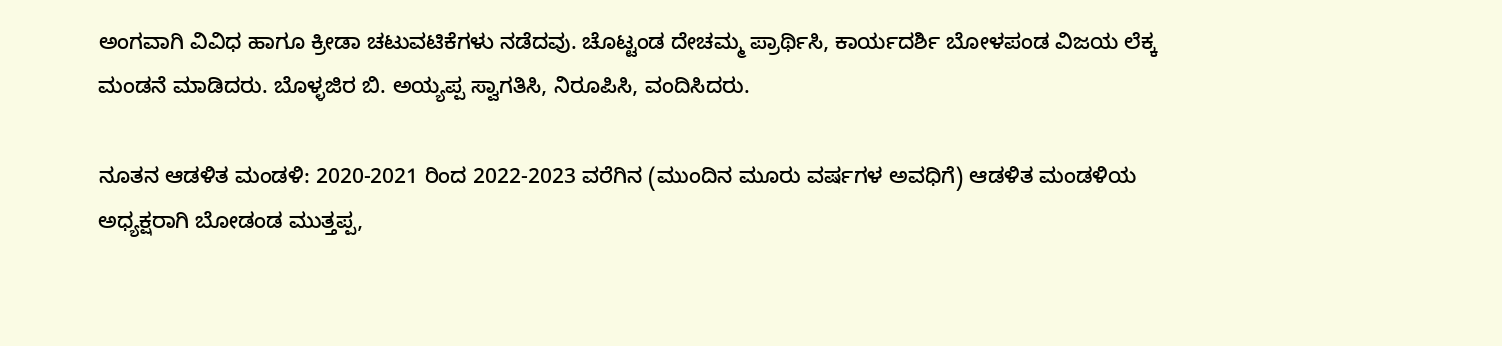ಅಂಗವಾಗಿ ವಿವಿಧ ಹಾಗೂ ಕ್ರೀಡಾ ಚಟುವಟಿಕೆಗಳು ನಡೆದವು. ಚೊಟ್ಟಂಡ ದೇಚಮ್ಮ ಪ್ರಾರ್ಥಿಸಿ, ಕಾರ್ಯದರ್ಶಿ ಬೋಳಪಂಡ ವಿಜಯ ಲೆಕ್ಕ ಮಂಡನೆ ಮಾಡಿದರು. ಬೊಳ್ಳಜಿರ ಬಿ. ಅಯ್ಯಪ್ಪ ಸ್ವಾಗತಿಸಿ, ನಿರೂಪಿಸಿ, ವಂದಿಸಿದರು.

ನೂತನ ಆಡಳಿತ ಮಂಡಳಿ: 2020-2021 ರಿಂದ 2022-2023 ವರೆಗಿನ (ಮುಂದಿನ ಮೂರು ವರ್ಷಗಳ ಅವಧಿಗೆ) ಆಡಳಿತ ಮಂಡಳಿಯ ಅಧ್ಯಕ್ಷರಾಗಿ ಬೋಡಂಡ ಮುತ್ತಪ್ಪ,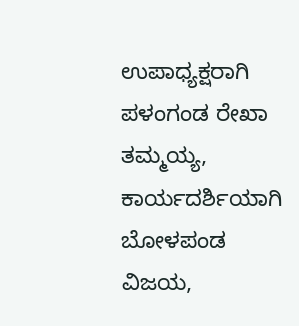ಉಪಾಧ್ಯಕ್ಷರಾಗಿ ಪಳಂಗಂಡ ರೇಖಾ ತಮ್ಮಯ್ಯ, ಕಾರ್ಯದರ್ಶಿಯಾಗಿ ಬೋಳಪಂಡ ವಿಜಯ,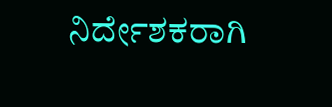ನಿರ್ದೇಶಕರಾಗಿ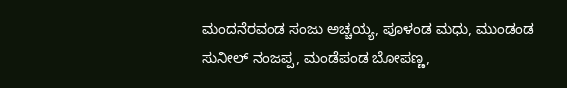ಮಂದನೆರವಂಡ ಸಂಜು ಅಚ್ಚಯ್ಯ, ಪೂಳಂಡ ಮಧು, ಮುಂಡಂಡ ಸುನೀಲ್ ನಂಜಪ್ಪ, ಮಂಡೆಪಂಡ ಬೋಪಣ್ಣ,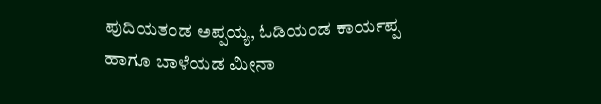ಪುದಿಯತಂಡ ಅಪ್ಪಯ್ಯ, ಓಡಿಯಂಡ ಕಾರ್ಯಪ್ಪ ಹಾಗೂ ಬಾಳೆಯಡ ಮೀನಾ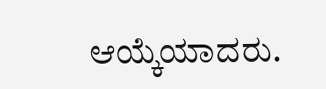ಆಯ್ಕೆಯಾದರು.